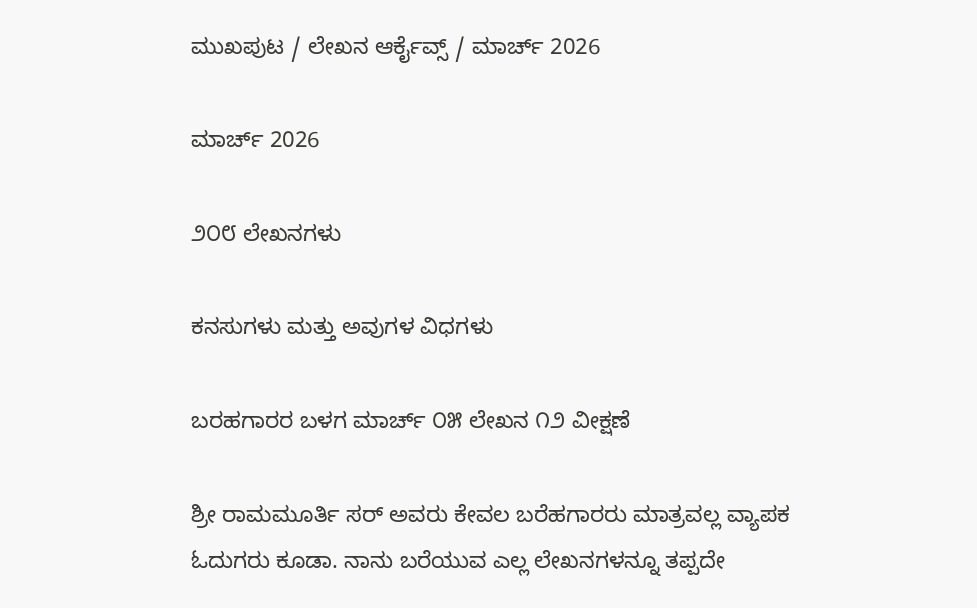ಮುಖಪುಟ / ಲೇಖನ ಆರ್ಕೈವ್ಸ್ / ಮಾರ್ಚ್ 2026

ಮಾರ್ಚ್ 2026

೨೦೮ ಲೇಖನಗಳು

ಕನಸುಗಳು ಮತ್ತು ಅವುಗಳ ವಿಧಗಳು

ಬರಹಗಾರರ ಬಳಗ ಮಾರ್ಚ್ ೦೫ ಲೇಖನ ೧೨ ವೀಕ್ಷಣೆ

ಶ್ರೀ ರಾಮಮೂರ್ತಿ ಸರ್ ಅವರು ಕೇವಲ ಬರೆಹಗಾರರು ಮಾತ್ರವಲ್ಲ ವ್ಯಾಪಕ ಓದುಗರು ಕೂಡಾ. ನಾನು ಬರೆಯುವ ಎಲ್ಲ ಲೇಖನಗಳನ್ನೂ ತಪ್ಪದೇ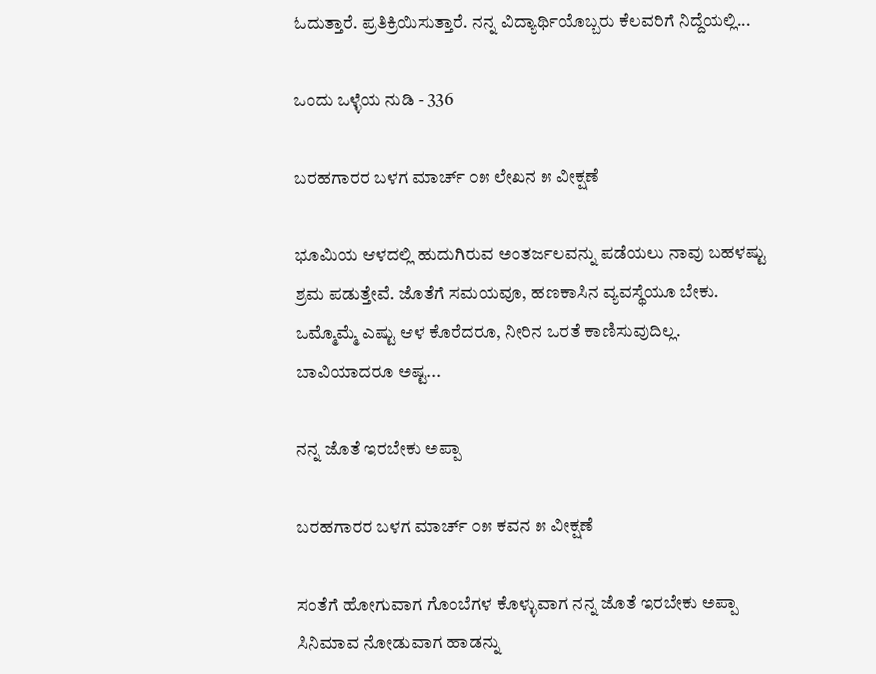ಓದುತ್ತಾರೆ. ಪ್ರತಿಕ್ರಿಯಿಸುತ್ತಾರೆ. ನನ್ನ ವಿದ್ಯಾರ್ಥಿಯೊಬ್ಬರು ಕೆಲವರಿಗೆ ನಿದ್ದೆಯಲ್ಲಿ...

ಒಂದು ಒಳ್ಳೆಯ ನುಡಿ - 336

ಬರಹಗಾರರ ಬಳಗ ಮಾರ್ಚ್ ೦೫ ಲೇಖನ ೫ ವೀಕ್ಷಣೆ

ಭೂಮಿಯ ಆಳದಲ್ಲಿ ಹುದುಗಿರುವ ಅಂತರ್ಜಲವನ್ನು ಪಡೆಯಲು ನಾವು ಬಹಳಷ್ಟು ಶ್ರಮ ಪಡುತ್ತೇವೆ. ಜೊತೆಗೆ ಸಮಯವೂ, ಹಣಕಾಸಿನ ವ್ಯವಸ್ಥೆಯೂ ಬೇಕು. ಒಮ್ಮೊಮ್ಮೆ ಎಷ್ಟು ಆಳ ಕೊರೆದರೂ, ನೀರಿನ ಒರತೆ ಕಾಣಿಸುವುದಿಲ್ಲ. ಬಾವಿಯಾದರೂ ಅಷ್ಟ...

ನನ್ನ ಜೊತೆ ಇರಬೇಕು ಅಪ್ಪಾ

ಬರಹಗಾರರ ಬಳಗ ಮಾರ್ಚ್ ೦೫ ಕವನ ೫ ವೀಕ್ಷಣೆ

ಸಂತೆಗೆ ಹೋಗುವಾಗ ಗೊಂಬೆಗಳ ಕೊಳ್ಳುವಾಗ ನನ್ನ ಜೊತೆ ಇರಬೇಕು ಅಪ್ಪಾ ಸಿನಿಮಾವ ನೋಡುವಾಗ ಹಾಡನ್ನು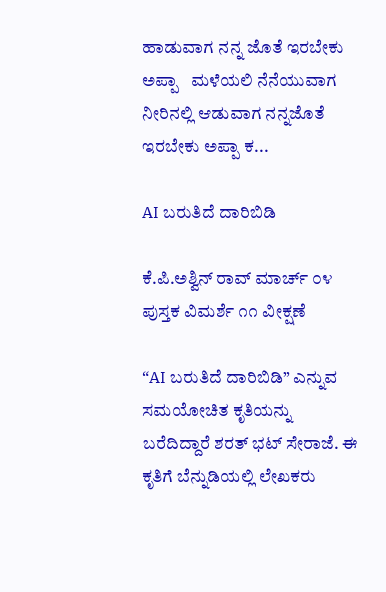ಹಾಡುವಾಗ ನನ್ನ ಜೊತೆ ಇರಬೇಕು ಅಪ್ಪಾ   ಮಳೆಯಲಿ ನೆನೆಯುವಾಗ ನೀರಿನಲ್ಲಿ ಆಡುವಾಗ ನನ್ನಜೊತೆ ಇರಬೇಕು ಅಪ್ಪಾ ಕ...

AI ಬರುತಿದೆ ದಾರಿಬಿಡಿ

ಕೆ.ಪಿ.ಅಶ್ವಿನ್ ರಾವ್ ಮಾರ್ಚ್ ೦೪ ಪುಸ್ತಕ ವಿಮರ್ಶೆ ೧೧ ವೀಕ್ಷಣೆ

“AI ಬರುತಿದೆ ದಾರಿಬಿಡಿ” ಎನ್ನುವ ಸಮಯೋಚಿತ ಕೃತಿಯನ್ನು ಬರೆದಿದ್ದಾರೆ ಶರತ್ ಭಟ್ ಸೇರಾಜೆ. ಈ ಕೃತಿಗೆ ಬೆನ್ನುಡಿಯಲ್ಲಿ ಲೇಖಕರು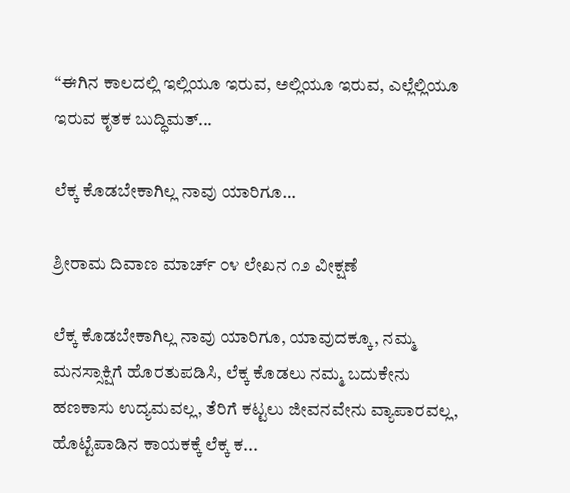“ಈಗಿನ ಕಾಲದಲ್ಲಿ ಇಲ್ಲಿಯೂ ಇರುವ, ಅಲ್ಲಿಯೂ ಇರುವ, ಎಲ್ಲೆಲ್ಲಿಯೂ ಇರುವ ಕೃತಕ ಬುದ್ಧಿಮತ್...

ಲೆಕ್ಕ ಕೊಡಬೇಕಾಗಿಲ್ಲ ನಾವು ಯಾರಿಗೂ…

ಶ್ರೀರಾಮ ದಿವಾಣ ಮಾರ್ಚ್ ೦೪ ಲೇಖನ ೧೨ ವೀಕ್ಷಣೆ

ಲೆಕ್ಕ ಕೊಡಬೇಕಾಗಿಲ್ಲ ನಾವು ಯಾರಿಗೂ, ಯಾವುದಕ್ಕೂ, ನಮ್ಮ ಮನಸ್ಸಾಕ್ಷಿಗೆ ಹೊರತುಪಡಿಸಿ, ಲೆಕ್ಕ ಕೊಡಲು ನಮ್ಮ ಬದುಕೇನು ಹಣಕಾಸು ಉದ್ಯಮವಲ್ಲ, ತೆರಿಗೆ ಕಟ್ಟಲು ಜೀವನವೇನು ವ್ಯಾಪಾರವಲ್ಲ, ಹೊಟ್ಟೆಪಾಡಿನ ಕಾಯಕಕ್ಕೆ ಲೆಕ್ಕ ಕ...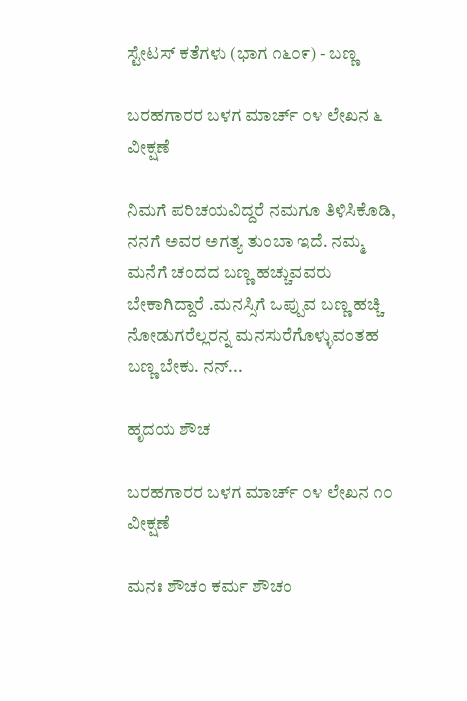ಸ್ಟೇಟಸ್ ಕತೆಗಳು (ಭಾಗ ೧೬೦೯) - ಬಣ್ಣ

ಬರಹಗಾರರ ಬಳಗ ಮಾರ್ಚ್ ೦೪ ಲೇಖನ ೬ ವೀಕ್ಷಣೆ

ನಿಮಗೆ ಪರಿಚಯವಿದ್ದರೆ ನಮಗೂ ತಿಳಿಸಿಕೊಡಿ, ನನಗೆ ಅವರ ಅಗತ್ಯ ತುಂಬಾ ಇದೆ. ನಮ್ಮ ಮನೆಗೆ ಚಂದದ ಬಣ್ಣ ಹಚ್ಚುವವರು ಬೇಕಾಗಿದ್ದಾರೆ .ಮನಸ್ಸಿಗೆ ಒಪ್ಪುವ ಬಣ್ಣ ಹಚ್ಚಿ ನೋಡುಗರೆಲ್ಲರನ್ನ ಮನಸುರೆಗೊಳ್ಳುವಂತಹ ಬಣ್ಣ ಬೇಕು. ನನ್...

ಹೃದಯ ಶೌಚ

ಬರಹಗಾರರ ಬಳಗ ಮಾರ್ಚ್ ೦೪ ಲೇಖನ ೧೦ ವೀಕ್ಷಣೆ

ಮನಃ ಶೌಚಂ ಕರ್ಮ ಶೌಚಂ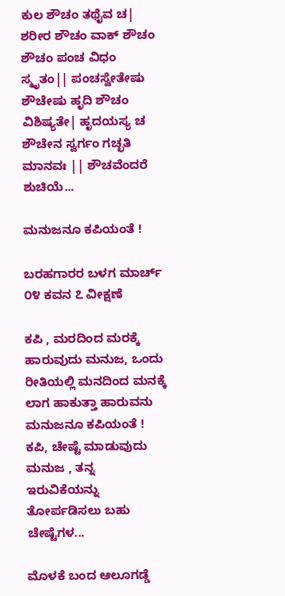ಕುಲ ಶೌಚಂ ತಥೈವ ಚ| ಶರೀರ ಶೌಚಂ ವಾಕ್‌ ಶೌಚಂ ಶೌಚಂ ಪಂಚ ವಿಧಂ ಸ್ಮೃತಂ|| ಪಂಚಸ್ವೇತೇಷು ಶೌಚೇಷು ಹೃದಿ ಶೌಚಂ ವಿಶಿಷ್ಯತೇ| ಹೃದಯಸ್ಯ ಚ ಶೌಚೇನ ಸ್ವರ್ಗಂ ಗಚ್ಛತಿ ಮಾನವಃ || ಶೌಚವೆಂದರೆ ಶುಚಿಯೆ...

ಮನುಜನೂ ಕಪಿಯಂತೆ !

ಬರಹಗಾರರ ಬಳಗ ಮಾರ್ಚ್ ೦೪ ಕವನ ೭ ವೀಕ್ಷಣೆ

ಕಪಿ , ಮರದಿಂದ ಮರಕ್ಕೆ ಹಾರುವುದು ಮನುಜ, ಒಂದು ರೀತಿಯಲ್ಲಿ ಮನದಿಂದ ಮನಕ್ಕೆ ಲಾಗ ಹಾಕುತ್ತಾ ಹಾರುವನು ಮನುಜನೂ ಕಪಿಯಂತೆ !   ಕಪಿ, ಚೇಷ್ಟೆ ಮಾಡುವುದು ಮನುಜ , ತನ್ನ ಇರುವಿಕೆಯನ್ನು ತೋರ್ಪಡಿಸಲು ಬಹು ಚೇಷ್ಟೆಗಳ...

ಮೊಳಕೆ ಬಂದ ಆಲೂಗಡ್ಡೆ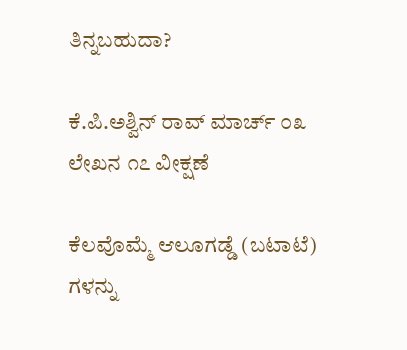ತಿನ್ನಬಹುದಾ?

ಕೆ.ಪಿ.ಅಶ್ವಿನ್ ರಾವ್ ಮಾರ್ಚ್ ೦೩ ಲೇಖನ ೧೭ ವೀಕ್ಷಣೆ

ಕೆಲವೊಮ್ಮೆ ಆಲೂಗಡ್ಡೆ (ಬಟಾಟೆ) ಗಳನ್ನು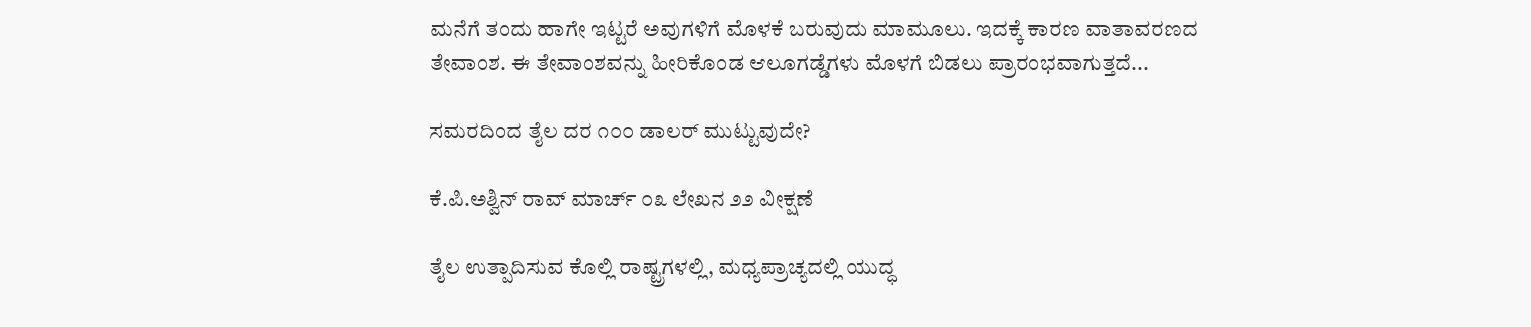ಮನೆಗೆ ತಂದು ಹಾಗೇ ಇಟ್ಟರೆ ಅವುಗಳಿಗೆ ಮೊಳಕೆ ಬರುವುದು ಮಾಮೂಲು. ಇದಕ್ಕೆ ಕಾರಣ ವಾತಾವರಣದ ತೇವಾಂಶ. ಈ ತೇವಾಂಶವನ್ನು ಹೀರಿಕೊಂಡ ಆಲೂಗಡ್ಡೆಗಳು ಮೊಳಗೆ ಬಿಡಲು ಪ್ರಾರಂಭವಾಗುತ್ತದೆ...

ಸಮರದಿಂದ ತೈಲ ದರ ೧೦೦ ಡಾಲರ್ ಮುಟ್ಟುವುದೇ?

ಕೆ.ಪಿ.ಅಶ್ವಿನ್ ರಾವ್ ಮಾರ್ಚ್ ೦೩ ಲೇಖನ ೨೨ ವೀಕ್ಷಣೆ

ತೈಲ ಉತ್ಪಾದಿಸುವ ಕೊಲ್ಲಿ ರಾಷ್ಟ್ರಗಳಲ್ಲಿ, ಮಧ್ಯಪ್ರಾಚ್ಯದಲ್ಲಿ ಯುದ್ಧ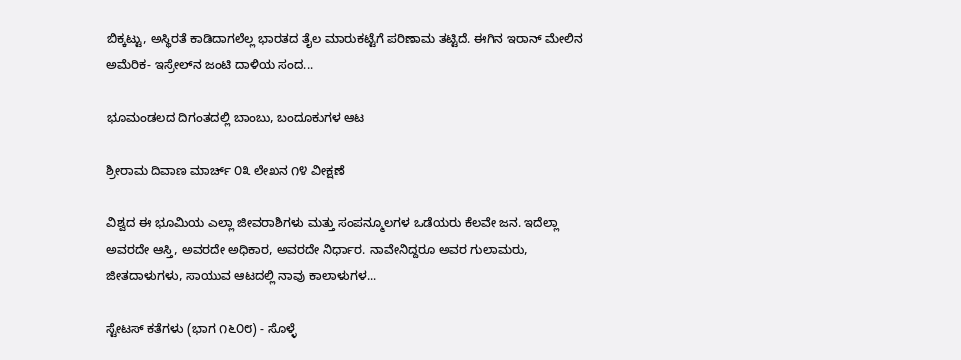ಬಿಕ್ಕಟ್ಟು, ಅಸ್ಥಿರತೆ ಕಾಡಿದಾಗಲೆಲ್ಲ ಭಾರತದ ತೈಲ ಮಾರುಕಟ್ಟೆಗೆ ಪರಿಣಾಮ ತಟ್ಟಿದೆ. ಈಗಿನ ಇರಾನ್ ಮೇಲಿನ ಅಮೆರಿಕ- ಇಸ್ರೇಲ್‌ನ ಜಂಟಿ ದಾಳಿಯ ಸಂದ...

ಭೂಮಂಡಲದ ದಿಗಂತದಲ್ಲಿ ಬಾಂಬು, ಬಂದೂಕುಗಳ ಆಟ

ಶ್ರೀರಾಮ ದಿವಾಣ ಮಾರ್ಚ್ ೦೩ ಲೇಖನ ೧೪ ವೀಕ್ಷಣೆ

ವಿಶ್ವದ ಈ ಭೂಮಿಯ ಎಲ್ಲಾ ಜೀವರಾಶಿಗಳು ಮತ್ತು ಸಂಪನ್ಮೂಲಗಳ ಒಡೆಯರು ಕೆಲವೇ ಜನ. ಇದೆಲ್ಲಾ ಅವರದೇ ಆಸ್ತಿ, ಅವರದೇ ಅಧಿಕಾರ, ಅವರದೇ ನಿರ್ಧಾರ. ನಾವೇನಿದ್ದರೂ ಅವರ ಗುಲಾಮರು, ಜೀತದಾಳುಗಳು, ಸಾಯುವ ಆಟದಲ್ಲಿ ನಾವು ಕಾಲಾಳುಗಳ...

ಸ್ಟೇಟಸ್ ಕತೆಗಳು (ಭಾಗ ೧೬೦೮) - ಸೊಳ್ಳೆ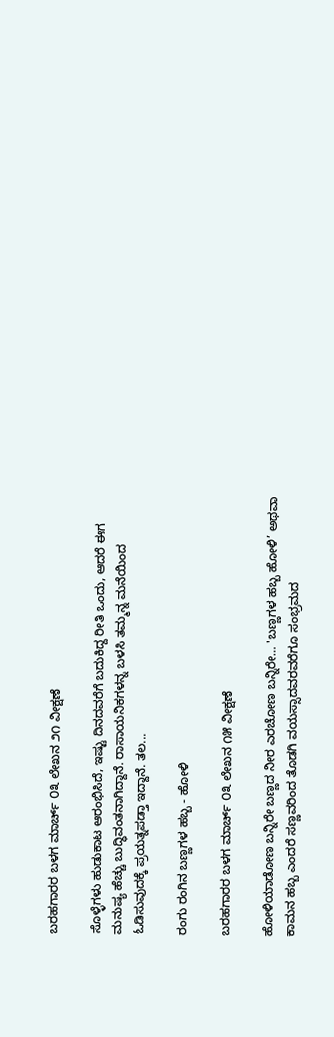ಬರಹಗಾರರ ಬಳಗ ಮಾರ್ಚ್ ೦೩ ಲೇಖನ ೨೧ ವೀಕ್ಷಣೆ

ಸೊಳ್ಳೆಗಳು ಹುಡುಕಾಟ ಆರಂಭಿಸಿದೆ, ಇಷ್ಟು ದಿನದವರೆಗೆ ಬದುಕಿದ್ದ ರೀತಿ ಒಂದು, ಆದರೆ ಈಗ ಮನುಷ್ಯ ಹೆಚ್ಚು ಬುದ್ಧಿವಂತನಾಗಿದ್ದಾನೆ. ರಾಸಾಯನಿಕಗಳನ್ನ ಬಳಸಿ ತಮ್ಮನ್ನ ಮನೆಯಿಂದ ಓಡಿಸುವುದಕ್ಕೆ ಪ್ರಯತ್ನಪಡ್ತಾ ಇದ್ದಾನೆ. ತಲ...

ರಂಗು ರಂಗಿನ ಬಣ್ಣಗಳ ಹಬ್ಬ - ಹೋಳಿ

ಬರಹಗಾರರ ಬಳಗ ಮಾರ್ಚ್ ೦೩ ಲೇಖನ ೧೫ ವೀಕ್ಷಣೆ

ಹೋಳಿಯಾಡೋಣ ಬನ್ನಿರೇ ಬಣ್ಣದ ನೀರ ಎರಚೋಣ ಬನ್ನಿರೇ… 'ಬಣ್ಣಗಳ ಹಬ್ಬ ಹೋಳಿ’ ಅಥವಾ  ಕಾಮನ ಹಬ್ಬ ಎಂದರೆ ಸಣ್ಣವರಿಂದ ತೊಡಗಿ ವಯಸ್ಸಾದವರವರೆಗೂ ಸಂಭ್ರಮದ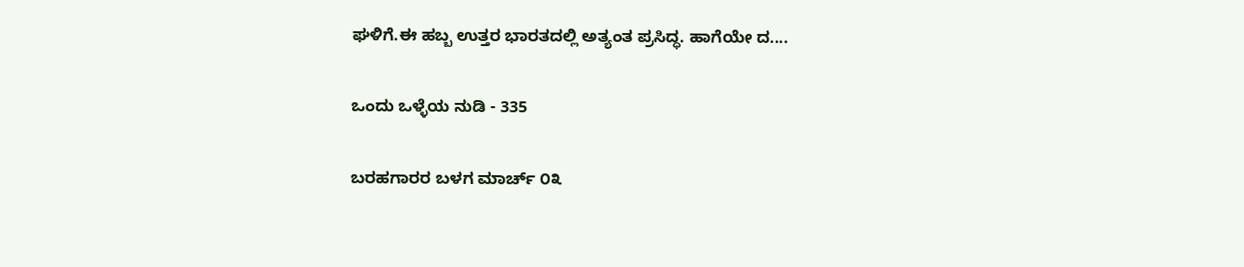ಘಳಿಗೆ.ಈ ಹಬ್ಬ ಉತ್ತರ ಭಾರತದಲ್ಲಿ ಅತ್ಯಂತ ಪ್ರಸಿದ್ಧ. ಹಾಗೆಯೇ ದ....

ಒಂದು ಒಳ್ಳೆಯ ನುಡಿ - 335

ಬರಹಗಾರರ ಬಳಗ ಮಾರ್ಚ್ ೦೩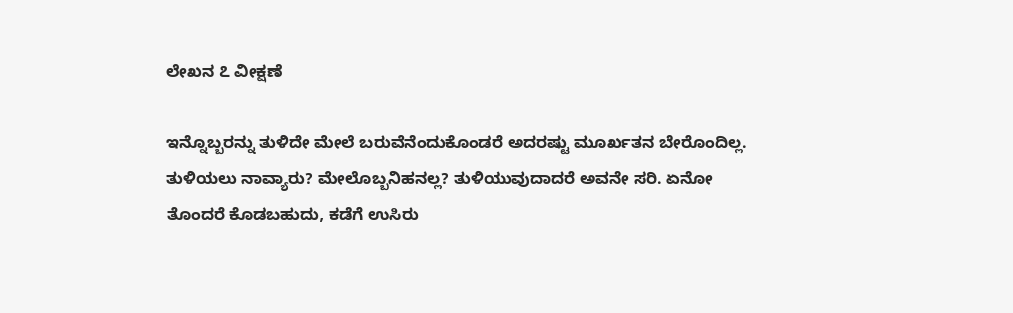ಲೇಖನ ೭ ವೀಕ್ಷಣೆ

ಇನ್ನೊಬ್ಬರನ್ನು ತುಳಿದೇ ಮೇಲೆ ಬರುವೆನೆಂದುಕೊಂಡರೆ ಅದರಷ್ಟು ಮೂರ್ಖತನ ಬೇರೊಂದಿಲ್ಲ. ತುಳಿಯಲು ನಾವ್ಯಾರು? ಮೇಲೊಬ್ಬನಿಹನಲ್ಲ? ತುಳಿಯುವುದಾದರೆ ಅವನೇ ಸರಿ. ಏನೋ ತೊಂದರೆ ಕೊಡಬಹುದು, ಕಡೆಗೆ ಉಸಿರು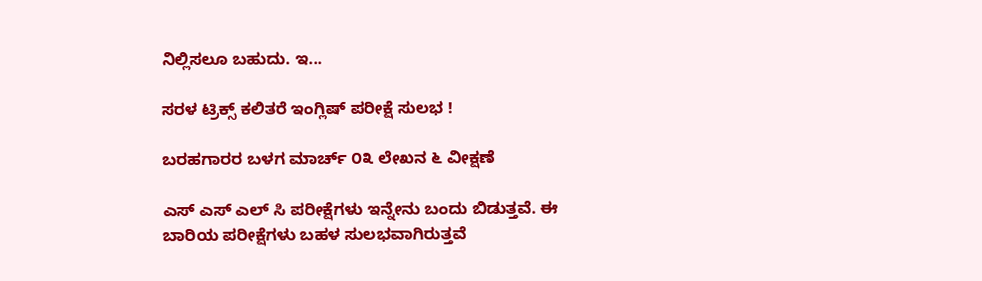ನಿಲ್ಲಿಸಲೂ ಬಹುದು. ಇ...

ಸರಳ ಟ್ರಿಕ್ಸ್ ಕಲಿತರೆ ಇಂಗ್ಲಿಷ್ ಪರೀಕ್ಷೆ ಸುಲಭ !

ಬರಹಗಾರರ ಬಳಗ ಮಾರ್ಚ್ ೦೩ ಲೇಖನ ೬ ವೀಕ್ಷಣೆ

ಎಸ್ ಎಸ್ ಎಲ್ ಸಿ ಪರೀಕ್ಷೆಗಳು ಇನ್ನೇನು ಬಂದು ಬಿಡುತ್ತವೆ. ಈ ಬಾರಿಯ ಪರೀಕ್ಷೆಗಳು ಬಹಳ ಸುಲಭವಾಗಿರುತ್ತವೆ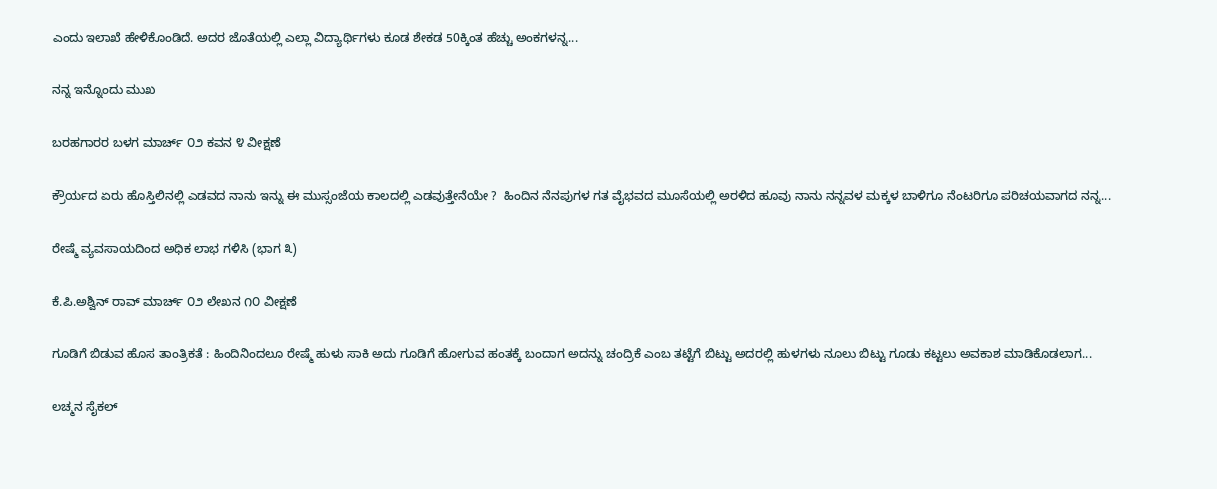ಎಂದು ಇಲಾಖೆ ಹೇಳಿಕೊಂಡಿದೆ. ಅದರ ಜೊತೆಯಲ್ಲಿ ಎಲ್ಲಾ ವಿದ್ಯಾರ್ಥಿಗಳು ಕೂಡ ಶೇಕಡ 50ಕ್ಕಿಂತ ಹೆಚ್ಚು ಅಂಕಗಳನ್ನ...

ನನ್ನ ಇನ್ನೊಂದು ಮುಖ

ಬರಹಗಾರರ ಬಳಗ ಮಾರ್ಚ್ ೦೨ ಕವನ ೪ ವೀಕ್ಷಣೆ

ಕ್ರೌರ್ಯದ ಏರು ಹೊಸ್ತಿಲಿನಲ್ಲಿ ಎಡವದ ನಾನು ಇನ್ನು ಈ ಮುಸ್ಸಂಜೆಯ ಕಾಲದಲ್ಲಿ ಎಡವುತ್ತೇನೆಯೇ ?  ಹಿಂದಿನ ನೆನಪುಗಳ ಗತ ವೈಭವದ ಮೂಸೆಯಲ್ಲಿ ಅರಳಿದ ಹೂವು ನಾನು ನನ್ನವಳ ಮಕ್ಕಳ ಬಾಳಿಗೂ ನೆಂಟರಿಗೂ ಪರಿಚಯವಾಗದ ನನ್ನ...

ರೇಷ್ಮೆ ವ್ಯವಸಾಯದಿಂದ ಅಧಿಕ ಲಾಭ ಗಳಿಸಿ (ಭಾಗ ೩)

ಕೆ.ಪಿ.ಅಶ್ವಿನ್ ರಾವ್ ಮಾರ್ಚ್ ೦೨ ಲೇಖನ ೧೦ ವೀಕ್ಷಣೆ

ಗೂಡಿಗೆ ಬಿಡುವ ಹೊಸ ತಾಂತ್ರಿಕತೆ : ಹಿಂದಿನಿಂದಲೂ ರೇಷ್ಮೆ ಹುಳು ಸಾಕಿ ಅದು ಗೂಡಿಗೆ ಹೋಗುವ ಹಂತಕ್ಕೆ ಬಂದಾಗ ಅದನ್ನು ಚಂದ್ರಿಕೆ ಎಂಬ ತಟ್ಟೆಗೆ ಬಿಟ್ಟು ಅದರಲ್ಲಿ ಹುಳಗಳು ನೂಲು ಬಿಟ್ಟು ಗೂಡು ಕಟ್ಟಲು ಅವಕಾಶ ಮಾಡಿಕೊಡಲಾಗ...

ಲಚ್ಮನ ಸೈಕಲ್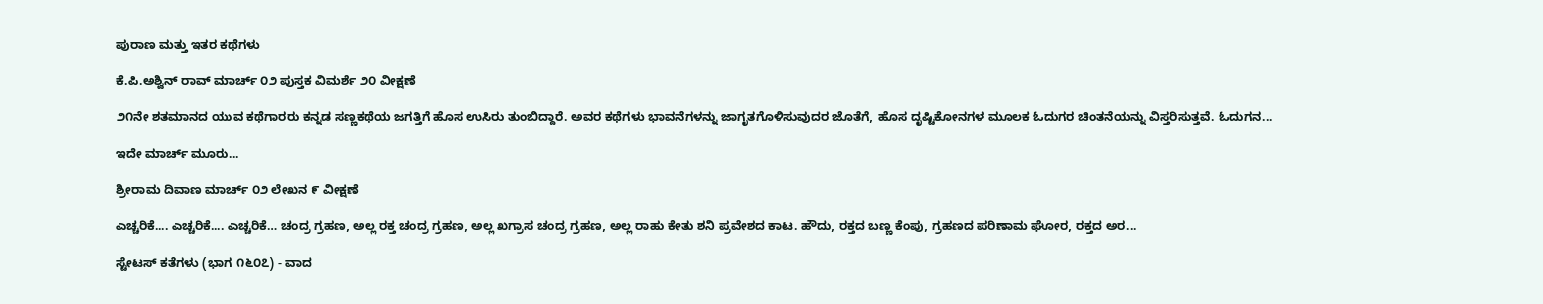ಪುರಾಣ ಮತ್ತು ಇತರ ಕಥೆಗಳು

ಕೆ.ಪಿ.ಅಶ್ವಿನ್ ರಾವ್ ಮಾರ್ಚ್ ೦೨ ಪುಸ್ತಕ ವಿಮರ್ಶೆ ೨೦ ವೀಕ್ಷಣೆ

೨೧ನೇ ಶತಮಾನದ ಯುವ ಕಥೆಗಾರರು ಕನ್ನಡ ಸಣ್ಣಕಥೆಯ ಜಗತ್ತಿಗೆ ಹೊಸ ಉಸಿರು ತುಂಬಿದ್ದಾರೆ. ಅವರ ಕಥೆಗಳು ಭಾವನೆಗಳನ್ನು ಜಾಗೃತಗೊಳಿಸುವುದರ ಜೊತೆಗೆ, ಹೊಸ ದೃಷ್ಟಿಕೋನಗಳ ಮೂಲಕ ಓದುಗರ ಚಿಂತನೆಯನ್ನು ವಿಸ್ತರಿಸುತ್ತವೆ. ಓದುಗನ...

ಇದೇ ಮಾರ್ಚ್ ಮೂರು...

ಶ್ರೀರಾಮ ದಿವಾಣ ಮಾರ್ಚ್ ೦೨ ಲೇಖನ ೯ ವೀಕ್ಷಣೆ

ಎಚ್ಚರಿಕೆ.... ಎಚ್ಚರಿಕೆ.... ಎಚ್ಚರಿಕೆ… ಚಂದ್ರ ಗ್ರಹಣ, ಅಲ್ಲ ರಕ್ತ ಚಂದ್ರ ಗ್ರಹಣ, ಅಲ್ಲ ಖಗ್ರಾಸ ಚಂದ್ರ ಗ್ರಹಣ, ಅಲ್ಲ ರಾಹು ಕೇತು ಶನಿ ಪ್ರವೇಶದ ಕಾಟ. ಹೌದು, ರಕ್ತದ ಬಣ್ಣ ಕೆಂಪು, ಗ್ರಹಣದ ಪರಿಣಾಮ ಘೋರ, ರಕ್ತದ ಅರ...

ಸ್ಟೇಟಸ್ ಕತೆಗಳು (ಭಾಗ ೧೬೦೭) - ವಾದ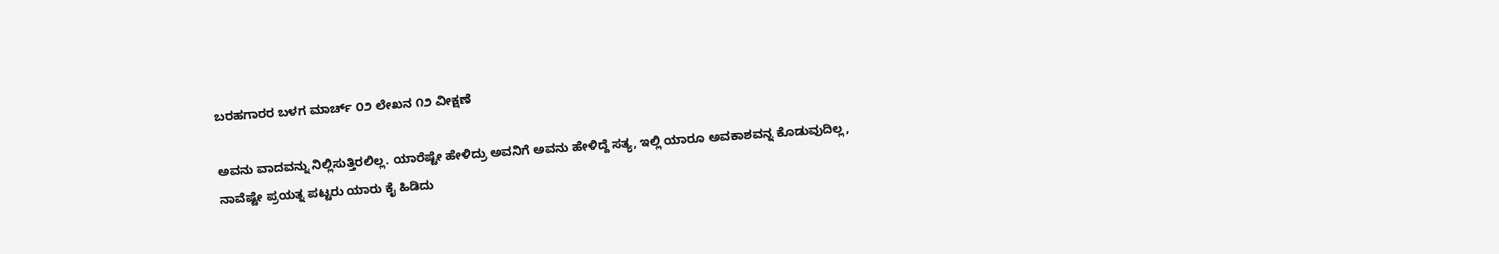ಬರಹಗಾರರ ಬಳಗ ಮಾರ್ಚ್ ೦೨ ಲೇಖನ ೧೨ ವೀಕ್ಷಣೆ

ಅವನು ವಾದವನ್ನು ನಿಲ್ಲಿಸುತ್ತಿರಲಿಲ್ಲ. ಯಾರೆಷ್ಟೇ ಹೇಳಿದ್ರು ಅವನಿಗೆ ಅವನು ಹೇಳಿದ್ದೆ ಸತ್ಯ, ಇಲ್ಲಿ ಯಾರೂ ಅವಕಾಶವನ್ನ ಕೊಡುವುದಿಲ್ಲ, ನಾವೆಷ್ಟೇ ಪ್ರಯತ್ನ ಪಟ್ಟರು ಯಾರು ಕೈ ಹಿಡಿದು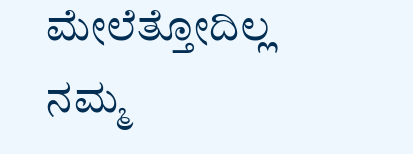ಮೇಲೆತ್ತೋದಿಲ್ಲ ನಮ್ಮ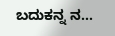ಬದುಕನ್ನ ನ...